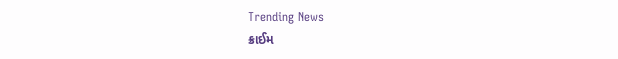Trending News
ક્રાઈમ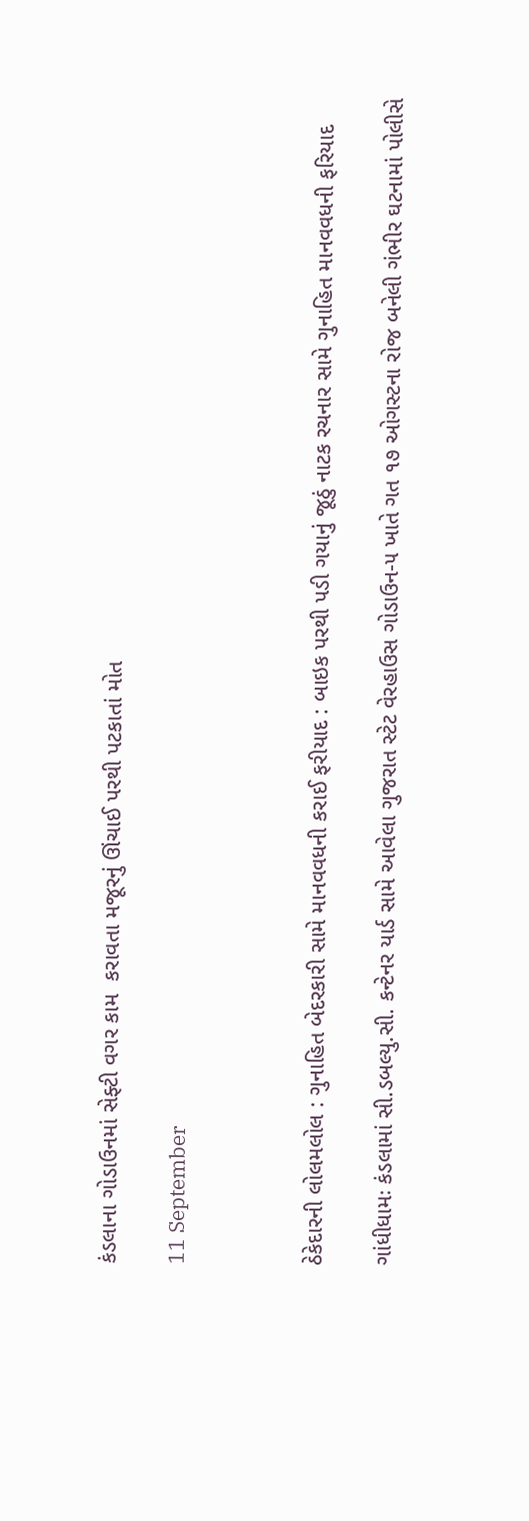કંડલાના ગોડાઉનમાં સેફ્ટી વગર કામ  કરાવતા મજૂરનું ઊંચાઈ પરથી પટકાતાં મોત

11 September



ઠેકેદારની લોલમલોલ : ગુનાહિત બેદરકારી સામે માનવવધની કરાઈ ફરીયાદ : બાઇક પરથી પડી ગયાનું જૂઠું નાટક રચનાર સામે ગુનાહિત માનવવધની ફરિયાદ

ગાંધીધામઃ કંડલામાં સી.ડબલ્યુ.સી. કન્ટેનર યાર્ડ સામે આવેલા ગુજરાત સ્ટેટ વેરહાઉસ ગોડાઉન-૫ ખાતે ગત ૧૭ ઓગસ્ટના રોજ બનેલી ગંભીર ઘટનામાં પોલીસે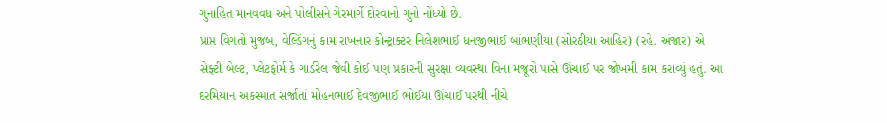ગુનાહિત માનવવધ અને પોલીસને ગેરમાર્ગે દોરવાનો ગુનો નોંધ્યો છે.
પ્રાપ્ત વિગતો મુજબ, વેલ્ડિંગનું કામ રાખનાર કોન્ટ્રાક્ટર નિલેશભાઈ ધનજીભાઈ બાંભણીયા (સોરઠીયા આહિર) (રહે. અંજાર) એ સેફ્ટી બેલ્ટ, પ્લેટફોર્મ કે ગાર્ડરેલ જેવી કોઈ પણ પ્રકારની સુરક્ષા વ્યવસ્થા વિના મજૂરો પાસે ઊંચાઈ પર જોખમી કામ કરાવ્યું હતું. આ દરમિયાન અકસ્માત સર્જાતાં મોહનભાઈ દેવજીભાઈ ભોઈયા ઊંચાઈ પરથી નીચે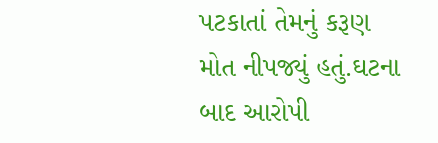પટકાતાં તેમનું કરૂણ મોત નીપજ્યું હતું.ઘટના બાદ આરોપી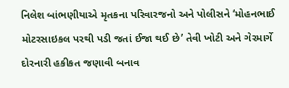નિલેશ બાંભણીયાએ મૃતકના પરિવારજનો અને પોલીસને ‘મોહનભાઈ મોટરસાઇકલ પરથી પડી જતાં ઈજા થઈ છે’ તેવી ખોટી અને ગેરમાર્ગે દોરનારી હકીકત જણાવી બનાવ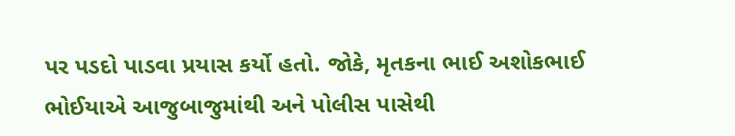પર પડદો પાડવા પ્રયાસ કર્યો હતો. જોકે, મૃતકના ભાઈ અશોકભાઈ ભોઈયાએ આજુબાજુમાંથી અને પોલીસ પાસેથી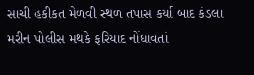સાચી હકીકત મેળવી સ્થળ તપાસ કર્યા બાદ કંડલા મરીન પોલીસ મથકે ફરિયાદ નોંધાવતાં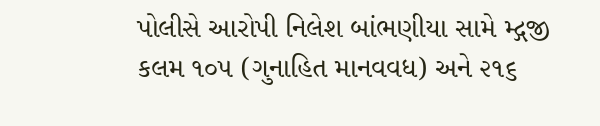પોલીસે આરોપી નિલેશ બાંભણીયા સામે મ્દ્ગજી કલમ ૧૦૫ (ગુનાહિત માનવવધ) અને ૨૧૬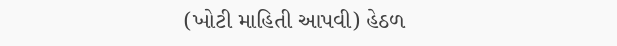(ખોટી માહિતી આપવી) હેઠળ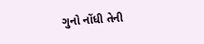ગુનો નોંધી તેની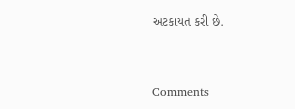અટકાયત કરી છે.



Comments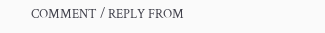COMMENT / REPLY FROM